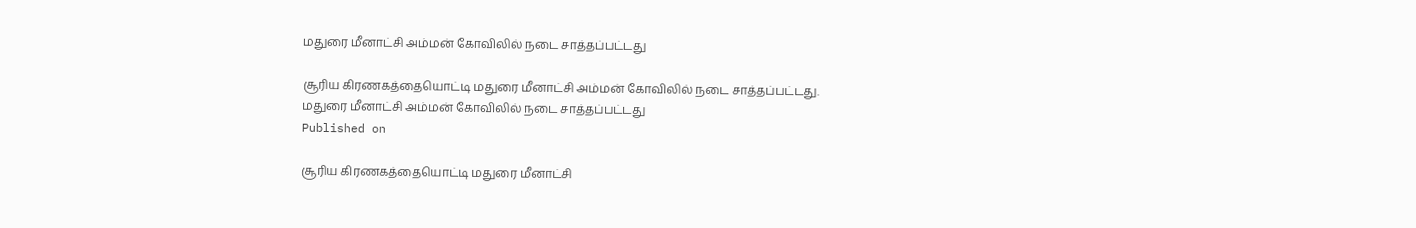மதுரை மீனாட்சி அம்மன் கோவிலில் நடை சாத்தப்பட்டது

சூரிய கிரணகத்தையொட்டி மதுரை மீனாட்சி அம்மன் கோவிலில் நடை சாத்தப்பட்டது.
மதுரை மீனாட்சி அம்மன் கோவிலில் நடை சாத்தப்பட்டது
Published on

சூரிய கிரணகத்தையொட்டி மதுரை மீனாட்சி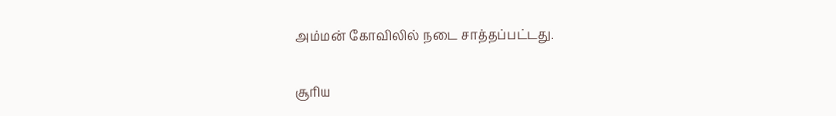அம்மன் கோவிலில் நடை சாத்தப்பட்டது.

சூரிய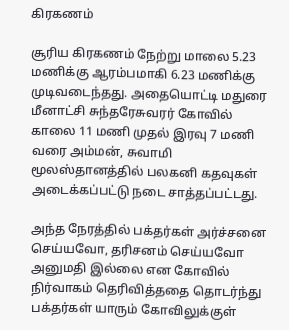கிரகணம்

சூரிய கிரகணம் நேற்று மாலை 5.23 மணிக்கு ஆரம்பமாகி 6.23 மணிக்கு முடிவடைந்தது. அதையொட்டி மதுரை மீனாட்சி சுந்தரேசுவரர் கோவில் காலை 11 மணி முதல் இரவு 7 மணி வரை அம்மன், சுவாமி மூலஸ்தானத்தில் பலகனி கதவுகள் அடைக்கப்பட்டு நடை சாத்தப்பட்டது.

அந்த நேரத்தில் பக்தர்கள் அர்ச்சனை செய்யவோ, தரிசனம் செய்யவோ அனுமதி இல்லை என கோவில் நிர்வாகம் தெரிவித்ததை தொடர்ந்து பக்தர்கள் யாரும் கோவிலுக்குள்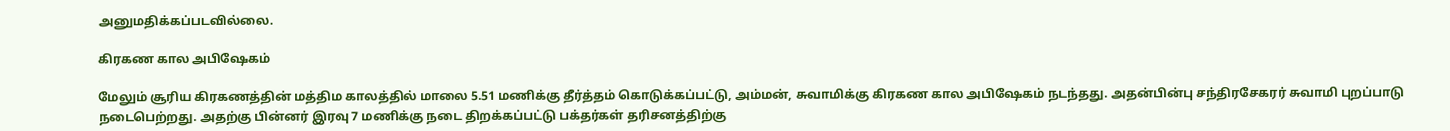அனுமதிக்கப்படவில்லை.

கிரகண கால அபிஷேகம்

மேலும் சூரிய கிரகணத்தின் மத்திம காலத்தில் மாலை 5.51 மணிக்கு தீர்த்தம் கொடுக்கப்பட்டு, அம்மன், சுவாமிக்கு கிரகண கால அபிஷேகம் நடந்தது. அதன்பின்பு சந்திரசேகரர் சுவாமி புறப்பாடு நடைபெற்றது. அதற்கு பின்னர் இரவு 7 மணிக்கு நடை திறக்கப்பட்டு பக்தர்கள் தரிசனத்திற்கு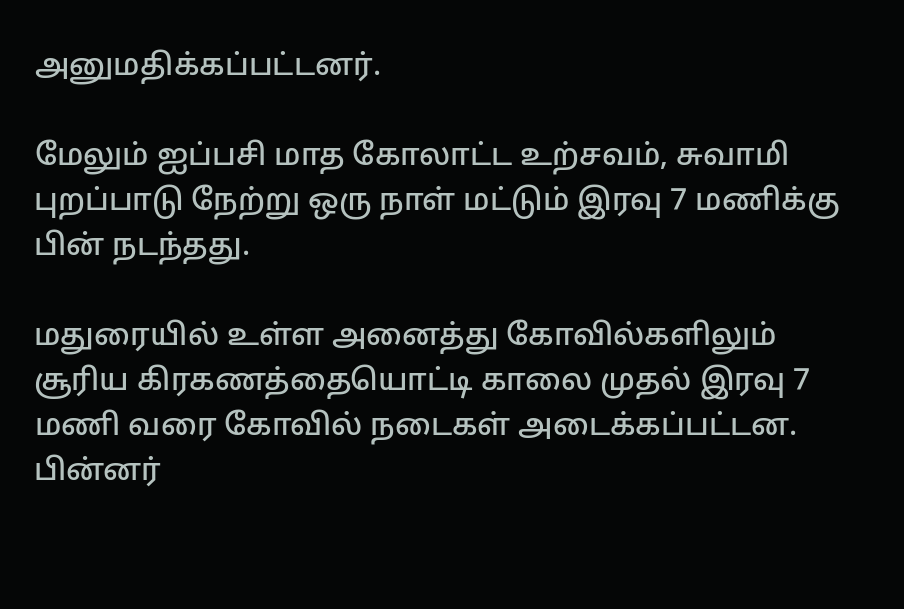அனுமதிக்கப்பட்டனர்.

மேலும் ஐப்பசி மாத கோலாட்ட உற்சவம், சுவாமி புறப்பாடு நேற்று ஒரு நாள் மட்டும் இரவு 7 மணிக்கு பின் நடந்தது.

மதுரையில் உள்ள அனைத்து கோவில்களிலும் சூரிய கிரகணத்தையொட்டி காலை முதல் இரவு 7 மணி வரை கோவில் நடைகள் அடைக்கப்பட்டன. பின்னர்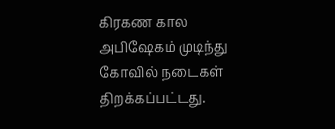கிரகண கால அபிஷேகம் முடிந்து கோவில் நடைகள் திறக்கப்பட்டது.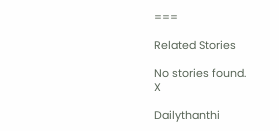===

Related Stories

No stories found.
X

Dailythanthi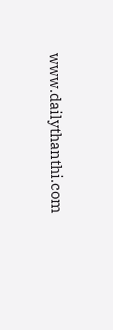www.dailythanthi.com